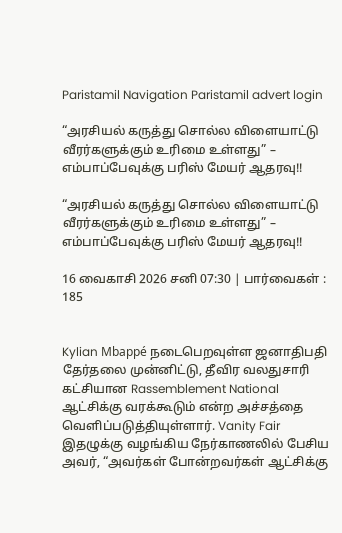Paristamil Navigation Paristamil advert login

“அரசியல் கருத்து சொல்ல விளையாட்டு வீரர்களுக்கும் உரிமை உள்ளது” – எம்பாப்பேவுக்கு பரிஸ் மேயர் ஆதரவு!!

“அரசியல் கருத்து சொல்ல விளையாட்டு வீரர்களுக்கும் உரிமை உள்ளது” – எம்பாப்பேவுக்கு பரிஸ் மேயர் ஆதரவு!!

16 வைகாசி 2026 சனி 07:30 | பார்வைகள் : 185


Kylian Mbappé நடைபெறவுள்ள ஜனாதிபதி தேர்தலை முன்னிட்டு, தீவிர வலதுசாரி கட்சியான Rassemblement National ஆட்சிக்கு வரக்கூடும் என்ற அச்சத்தை வெளிப்படுத்தியுள்ளார். Vanity Fair இதழுக்கு வழங்கிய நேர்காணலில் பேசிய அவர், “அவர்கள் போன்றவர்கள் ஆட்சிக்கு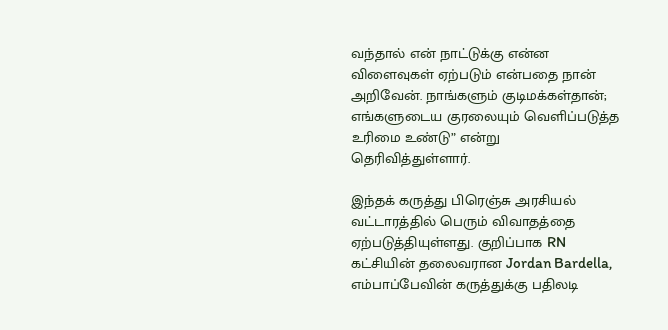வந்தால் என் நாட்டுக்கு என்ன விளைவுகள் ஏற்படும் என்பதை நான் அறிவேன். நாங்களும் குடிமக்கள்தான்; எங்களுடைய குரலையும் வெளிப்படுத்த உரிமை உண்டு” என்று தெரிவித்துள்ளார்.

இந்தக் கருத்து பிரெஞ்சு அரசியல் வட்டாரத்தில் பெரும் விவாதத்தை ஏற்படுத்தியுள்ளது. குறிப்பாக RN கட்சியின் தலைவரான Jordan Bardella, எம்பாப்பேவின் கருத்துக்கு பதிலடி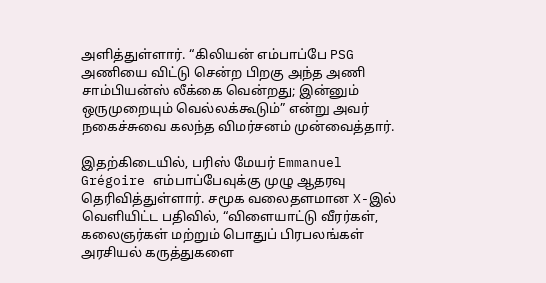அளித்துள்ளார். “கிலியன் எம்பாப்பே PSG அணியை விட்டு சென்ற பிறகு அந்த அணி சாம்பியன்ஸ் லீக்கை வென்றது; இன்னும் ஒருமுறையும் வெல்லக்கூடும்” என்று அவர் நகைச்சுவை கலந்த விமர்சனம் முன்வைத்தார்.

இதற்கிடையில், பரிஸ் மேயர் Emmanuel Grégoire எம்பாப்பேவுக்கு முழு ஆதரவு தெரிவித்துள்ளார். சமூக வலைதளமான X-இல் வெளியிட்ட பதிவில், “விளையாட்டு வீரர்கள், கலைஞர்கள் மற்றும் பொதுப் பிரபலங்கள் அரசியல் கருத்துகளை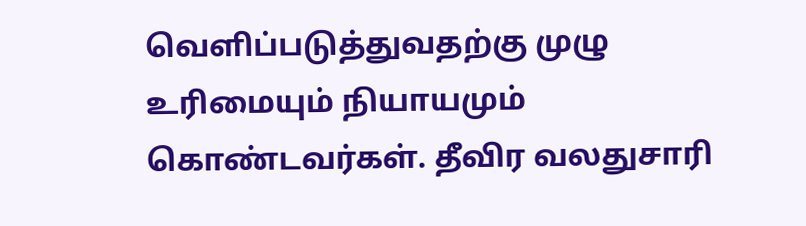வெளிப்படுத்துவதற்கு முழு உரிமையும் நியாயமும் கொண்டவர்கள். தீவிர வலதுசாரி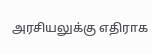அரசியலுக்கு எதிராக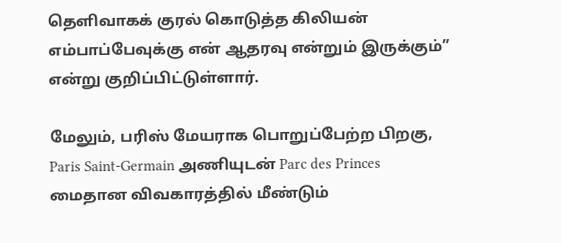தெளிவாகக் குரல் கொடுத்த கிலியன் எம்பாப்பேவுக்கு என் ஆதரவு என்றும் இருக்கும்” என்று குறிப்பிட்டுள்ளார்.

மேலும், பரிஸ் மேயராக பொறுப்பேற்ற பிறகு, Paris Saint-Germain அணியுடன் Parc des Princes மைதான விவகாரத்தில் மீண்டும்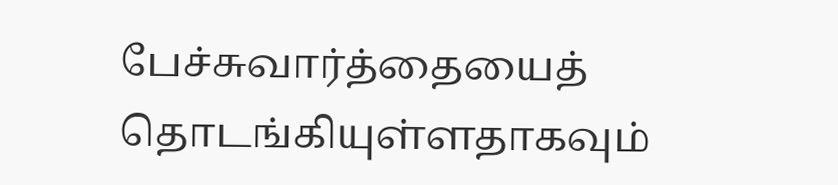பேச்சுவார்த்தையைத் தொடங்கியுள்ளதாகவும்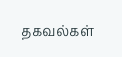தகவல்கள்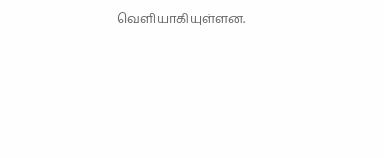வெளியாகியுள்ளன.